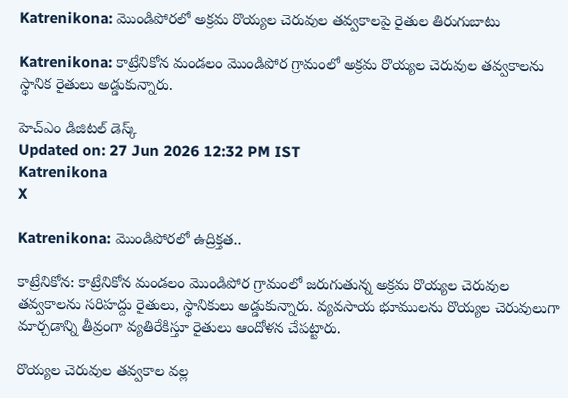Katrenikona: మొండిపోరలో అక్రమ రొయ్యల చెరువుల తవ్వకాలపై రైతుల తిరుగుబాటు

Katrenikona: కాట్రేనికోన మండలం మొండిపోర గ్రామంలో అక్రమ రొయ్యల చెరువుల తవ్వకాలను స్థానిక రైతులు అడ్డుకున్నారు.

హెచ్ఎం డిజిటల్ డెస్క్
Updated on: 27 Jun 2026 12:32 PM IST
Katrenikona
X

Katrenikona: మొండిపోరలో ఉద్రిక్తత..

కాట్రేనికోన: కాట్రేనికోన మండలం మొండిపోర గ్రామంలో జరుగుతున్న అక్రమ రొయ్యల చెరువుల తవ్వకాలను సరిహద్దు రైతులు, స్థానికులు అడ్డుకున్నారు. వ్యవసాయ భూములను రొయ్యల చెరువులుగా మార్చడాన్ని తీవ్రంగా వ్యతిరేకిస్తూ రైతులు ఆందోళన చేపట్టారు.

రొయ్యల చెరువుల తవ్వకాల వల్ల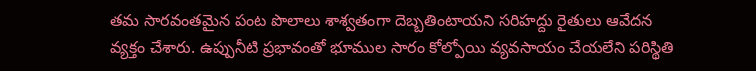తమ సారవంతమైన పంట పొలాలు శాశ్వతంగా దెబ్బతింటాయని సరిహద్దు రైతులు ఆవేదన వ్యక్తం చేశారు. ఉప్పునీటి ప్రభావంతో భూముల సారం కోల్పోయి వ్యవసాయం చేయలేని పరిస్థితి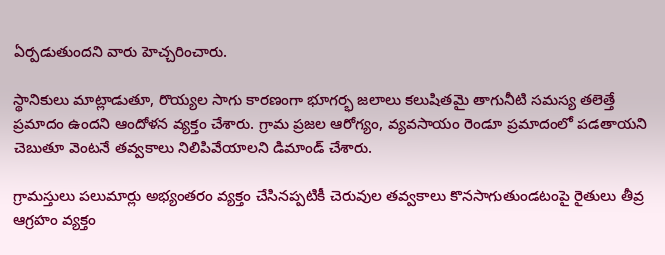ఏర్పడుతుందని వారు హెచ్చరించారు.

స్థానికులు మాట్లాడుతూ, రొయ్యల సాగు కారణంగా భూగర్భ జలాలు కలుషితమై తాగునీటి సమస్య తలెత్తే ప్రమాదం ఉందని ఆందోళన వ్యక్తం చేశారు. గ్రామ ప్రజల ఆరోగ్యం, వ్యవసాయం రెండూ ప్రమాదంలో పడతాయని చెబుతూ వెంటనే తవ్వకాలు నిలిపివేయాలని డిమాండ్ చేశారు.

గ్రామస్తులు పలుమార్లు అభ్యంతరం వ్యక్తం చేసినప్పటికీ చెరువుల తవ్వకాలు కొనసాగుతుండటంపై రైతులు తీవ్ర ఆగ్రహం వ్యక్తం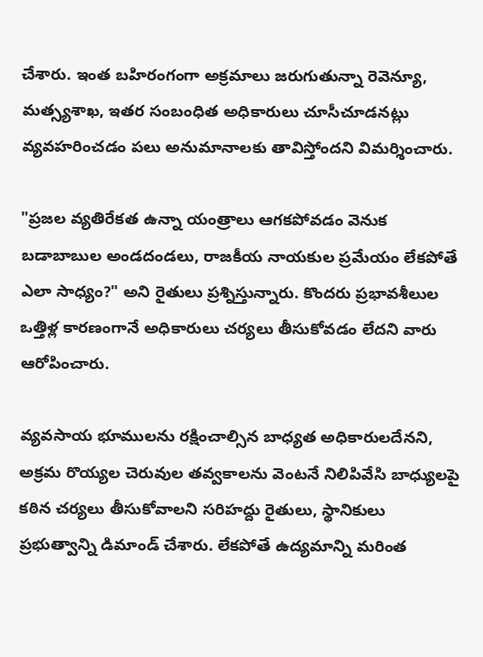చేశారు. ఇంత బహిరంగంగా అక్రమాలు జరుగుతున్నా రెవెన్యూ, మత్స్యశాఖ, ఇతర సంబంధిత అధికారులు చూసీచూడనట్లు వ్యవహరించడం పలు అనుమానాలకు తావిస్తోందని విమర్శించారు.

"ప్రజల వ్యతిరేకత ఉన్నా యంత్రాలు ఆగకపోవడం వెనుక బడాబాబుల అండదండలు, రాజకీయ నాయకుల ప్రమేయం లేకపోతే ఎలా సాధ్యం?" అని రైతులు ప్రశ్నిస్తున్నారు. కొందరు ప్రభావశీలుల ఒత్తిళ్ల కారణంగానే అధికారులు చర్యలు తీసుకోవడం లేదని వారు ఆరోపించారు.

వ్యవసాయ భూములను రక్షించాల్సిన బాధ్యత అధికారులదేనని, అక్రమ రొయ్యల చెరువుల తవ్వకాలను వెంటనే నిలిపివేసి బాధ్యులపై కఠిన చర్యలు తీసుకోవాలని సరిహద్దు రైతులు, స్థానికులు ప్రభుత్వాన్ని డిమాండ్ చేశారు. లేకపోతే ఉద్యమాన్ని మరింత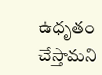ఉధృతం చేస్తామని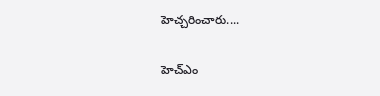హెచ్చరించారు....

హెచ్ఎం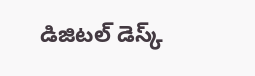డిజిటల్ డెస్క్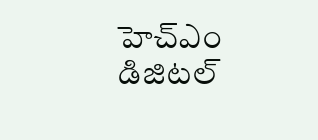హెచ్ఎం డిజిటల్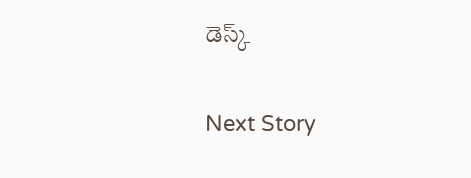డెస్క్

Next Story